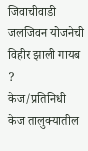जिवाचीवाडी जलजिवन योजनेची विहीर झाली गायब ?
केज/प्रतिनिधी
केज तालुक्यातील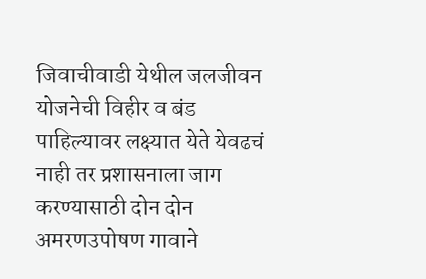जिवाचीवाडी येथील जलजीवन योजनेची विहीर व बंड पाहिल्यावर लक्ष्यात येते येवढचं नाही तर प्रशासनाला जाग करण्यासाठी दोन दोन अमरणउपोषण गावाने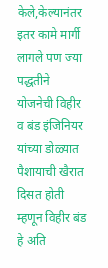केले,केल्यानंतर इतर कामे मार्गी लागले पण ज्या पद्धतीने योजनेची विहीर व बंड इंजिनियर यांच्या डोळ्यात पैशायाची खैरात दिसत होती म्हणून विहीर बंड हे अति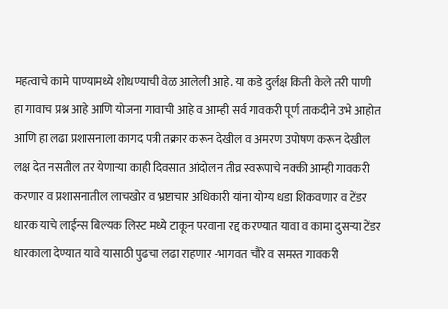महत्वाचे कामे पाण्यामध्ये शोधण्याची वेळ आलेली आहे. या कडे दुर्लक्ष किती केले तरी पाणी हा गावाच प्रश्न आहे आणि योजना गावाची आहे व आम्ही सर्व गावकरी पूर्ण ताकदीने उभे आहोत आणि हा लढा प्रशासनाला कागद पत्री तक्रार करून देखील व अमरण उपोषण करून देखील लक्ष देत नसतील तर येणाऱ्या काही दिवसात आंदोलन तीव्र स्वरूपाचे नक्की आम्ही गावकरी करणार व प्रशासनातील लाचखोर व भ्रष्टाचार अधिकारी यांना योग्य धडा शिकवणार व टेंडर धारक याचे लाईन्स बिल्यक लिस्ट मध्ये टाकून परवाना रद्द करण्यात यावा व कामा दुसऱ्या टेंडर धारकाला देण्यात यावे यासाठी पुढचा लढा राहणार -भागवत चौरे व समस्त गावकरी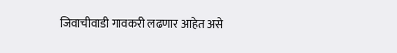जिवाचीवाडी गावकरी लढणार आहेत असे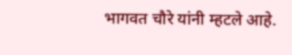भागवत चौरे यांनी म्हटले आहे.